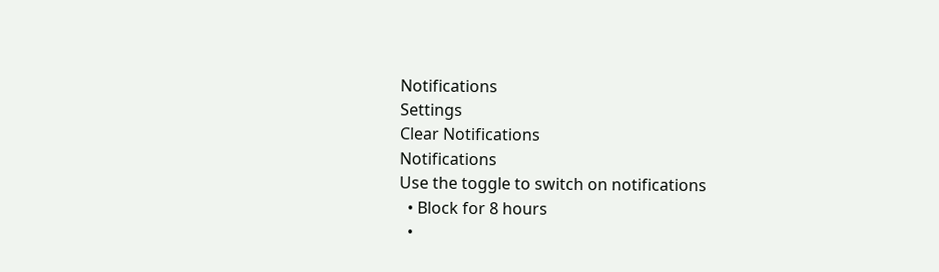Notifications
Settings
Clear Notifications
Notifications
Use the toggle to switch on notifications
  • Block for 8 hours
  •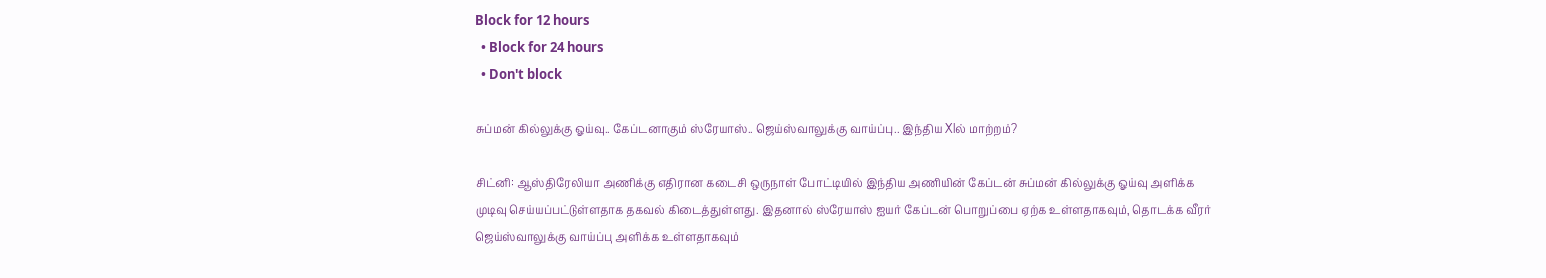Block for 12 hours
  • Block for 24 hours
  • Don't block

சுப்மன் கில்லுக்கு ஓய்வு.. கேப்டனாகும் ஸ்ரேயாஸ்.. ஜெய்ஸ்வாலுக்கு வாய்ப்பு.. இந்திய Xlல் மாற்றம்?

சிட்னி: ஆஸ்திரேலியா அணிக்கு எதிரான கடைசி ஒருநாள் போட்டியில் இந்திய அணியின் கேப்டன் சுப்மன் கில்லுக்கு ஓய்வு அளிக்க முடிவு செய்யப்பட்டுள்ளதாக தகவல் கிடைத்துள்ளது. இதனால் ஸ்ரேயாஸ் ஐயர் கேப்டன் பொறுப்பை ஏற்க உள்ளதாகவும், தொடக்க வீரர் ஜெய்ஸ்வாலுக்கு வாய்ப்பு அளிக்க உள்ளதாகவும்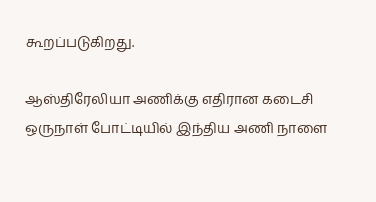கூறப்படுகிறது.

ஆஸ்திரேலியா அணிக்கு எதிரான கடைசி ஒருநாள் போட்டியில் இந்திய அணி நாளை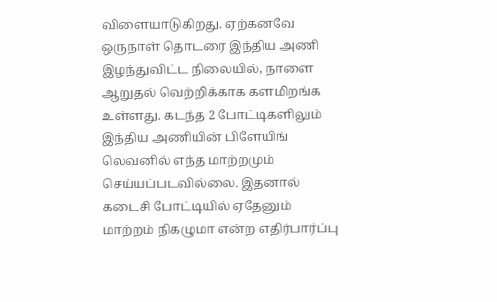விளையாடுகிறது. ஏற்கனவே ஒருநாள் தொடரை இந்திய அணி இழந்துவிட்ட நிலையில், நாளை ஆறுதல் வெற்றிக்காக களமிறங்க உள்ளது. கடந்த 2 போட்டிகளிலும் இந்திய அணியின் பிளேயிங் லெவனில் எந்த மாற்றமும் செய்யப்படவில்லை. இதனால் கடைசி போட்டியில் ஏதேனும் மாற்றம் நிகழுமா என்ற எதிர்பார்ப்பு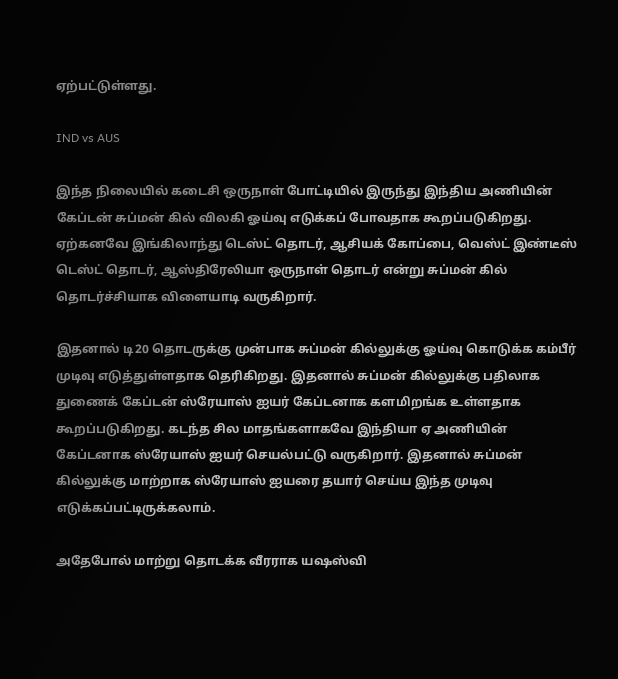ஏற்பட்டுள்ளது.

IND vs AUS

இந்த நிலையில் கடைசி ஒருநாள் போட்டியில் இருந்து இந்திய அணியின் கேப்டன் சுப்மன் கில் விலகி ஓய்வு எடுக்கப் போவதாக கூறப்படுகிறது. ஏற்கனவே இங்கிலாந்து டெஸ்ட் தொடர், ஆசியக் கோப்பை, வெஸ்ட் இண்டீஸ் டெஸ்ட் தொடர், ஆஸ்திரேலியா ஒருநாள் தொடர் என்று சுப்மன் கில் தொடர்ச்சியாக விளையாடி வருகிறார்.

இதனால் டி20 தொடருக்கு முன்பாக சுப்மன் கில்லுக்கு ஓய்வு கொடுக்க கம்பீர் முடிவு எடுத்துள்ளதாக தெரிகிறது. இதனால் சுப்மன் கில்லுக்கு பதிலாக துணைக் கேப்டன் ஸ்ரேயாஸ் ஐயர் கேப்டனாக களமிறங்க உள்ளதாக கூறப்படுகிறது. கடந்த சில மாதங்களாகவே இந்தியா ஏ அணியின் கேப்டனாக ஸ்ரேயாஸ் ஐயர் செயல்பட்டு வருகிறார். இதனால் சுப்மன் கில்லுக்கு மாற்றாக ஸ்ரேயாஸ் ஐயரை தயார் செய்ய இந்த முடிவு எடுக்கப்பட்டிருக்கலாம்.

அதேபோல் மாற்று தொடக்க வீரராக யஷஸ்வி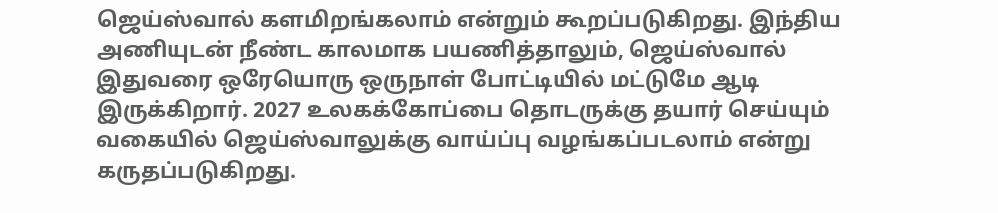ஜெய்ஸ்வால் களமிறங்கலாம் என்றும் கூறப்படுகிறது. இந்திய அணியுடன் நீண்ட காலமாக பயணித்தாலும், ஜெய்ஸ்வால் இதுவரை ஒரேயொரு ஒருநாள் போட்டியில் மட்டுமே ஆடி இருக்கிறார். 2027 உலகக்கோப்பை தொடருக்கு தயார் செய்யும் வகையில் ஜெய்ஸ்வாலுக்கு வாய்ப்பு வழங்கப்படலாம் என்று கருதப்படுகிறது.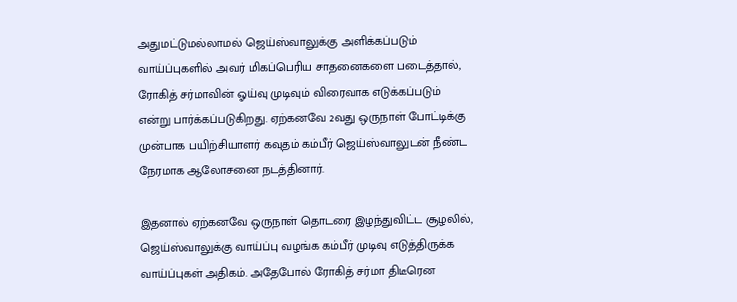அதுமட்டுமல்லாமல் ஜெய்ஸ்வாலுக்கு அளிக்கப்படும் வாய்ப்புகளில் அவர் மிகப்பெரிய சாதனைகளை படைத்தால், ரோகித் சர்மாவின் ஓய்வு முடிவும் விரைவாக எடுக்கப்படும் என்று பார்க்கப்படுகிறது. ஏற்கனவே 2வது ஒருநாள் போட்டிக்கு முன்பாக பயிற்சியாளர் கவுதம் கம்பீர் ஜெய்ஸ்வாலுடன் நீண்ட நேரமாக ஆலோசனை நடத்தினார்.

இதனால் ஏற்கனவே ஒருநாள் தொடரை இழந்துவிட்ட சூழலில், ஜெய்ஸ்வாலுக்கு வாய்ப்பு வழங்க கம்பீர் முடிவு எடுத்திருக்க வாய்ப்புகள் அதிகம். அதேபோல் ரோகித் சர்மா திடீரென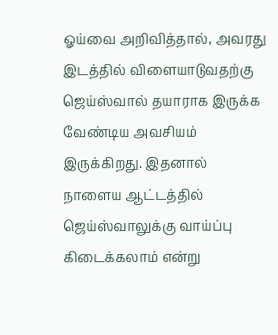ஓய்வை அறிவித்தால், அவரது இடத்தில் விளையாடுவதற்கு ஜெய்ஸ்வால் தயாராக இருக்க வேண்டிய அவசியம் இருக்கிறது. இதனால் நாளைய ஆட்டத்தில் ஜெய்ஸ்வாலுக்கு வாய்ப்பு கிடைக்கலாம் என்று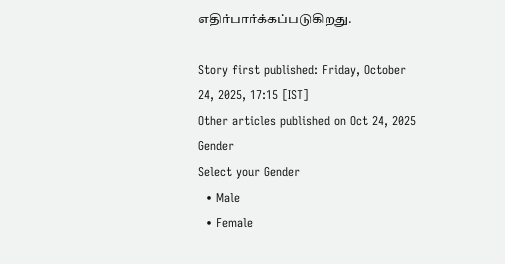எதிர்பார்க்கப்படுகிறது.

Story first published: Friday, October 24, 2025, 17:15 [IST]
Other articles published on Oct 24, 2025
Gender
Select your Gender
  • Male
  • Female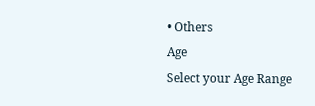• Others
Age
Select your Age Range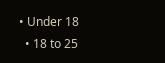• Under 18
  • 18 to 25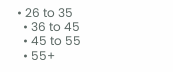• 26 to 35
  • 36 to 45
  • 45 to 55
  • 55+